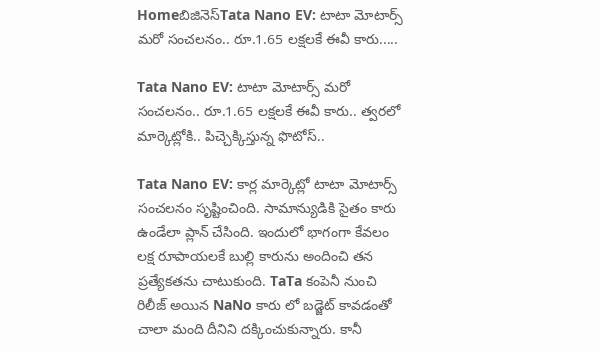Homeబిజినెస్Tata Nano EV: టాటా మోటార్స్ మరో సంచలనం.. రూ.1.65 లక్షలకే ఈవీ కారు.....

Tata Nano EV: టాటా మోటార్స్ మరో సంచలనం.. రూ.1.65 లక్షలకే ఈవీ కారు.. త్వరలో మార్కెట్లోకి.. పిచ్చెక్కిస్తున్న ఫొటోస్..

Tata Nano EV: కార్ల మార్కెట్లో టాటా మోటార్స్ సంచలనం సృష్టించింది. సామాన్యుడికి సైతం కారు ఉండేలా ప్లాన్ చేసింది. ఇందులో భాగంగా కేవలం లక్ష రూపాయలకే బుల్లి కారును అందించి తన ప్రత్యేకతను చాటుకుంది. TaTa కంపెనీ నుంచి రిలీజ్ అయిన NaNo కారు లో బడ్జెట్ కావడంతో చాలా మంది దీనిని దక్కించుకున్నారు. కానీ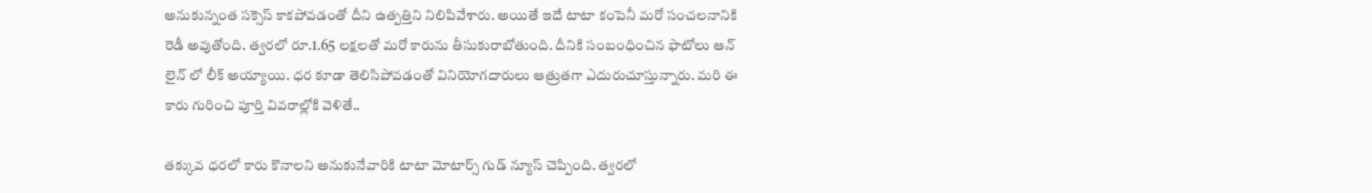అనుకున్నంత సక్సెస్ కాకపోవడంతో దీని ఉత్పత్తిని నిలిపివేశారు. అయితే ఇదే టాటా కంపెనీ మరో సంచలనానికి రెడీ అవుతోంది. త్వరలో రూ.1.65 లక్షలతో మరో కారును తీసుకురాబోతుంది. దీనికి సంబంధించిన ఫొటోలు ఆన్ లైన్ లో లీక్ అయ్యాయి. ధర కూడా తెలిసిపోవడంతో వినియోగదారులు ఆత్రుతగా ఎదురుచూస్తున్నారు. మరి ఈ కారు గురించి పూర్తి వివరాల్లోకి వెళితే..

తక్కువ ధరలో కారు కొనాలని అనుకునేవారికి టాటా మోటార్స్ గుడ్ న్యూస్ చెప్పింది. త్వరలో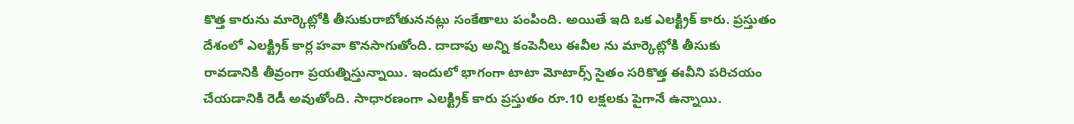కొత్త కారును మార్కెట్లోకి తీసుకురాబోతుననట్లు సంకేతాలు పంపింది. అయితే ఇది ఒక ఎలక్ట్రిక్ కారు. ప్రస్తుతం దేశంలో ఎలక్ట్రిక్ కార్ల హవా కొనసాగుతోంది. దాదాపు అన్ని కంపెనీలు ఈవీల ను మార్కెట్లోకి తీసుకు రావడానికి తీవ్రంగా ప్రయత్నిస్తున్నాయి. ఇందులో భాగంగా టాటా మోటార్స్ సైతం సరికొత్త ఈవీని పరిచయం చేయడానికి రెడీ అవుతోంది. సాధారణంగా ఎలక్ట్రిక్ కారు ప్రస్తుతం రూ.10 లక్షలకు పైగానే ఉన్నాయి.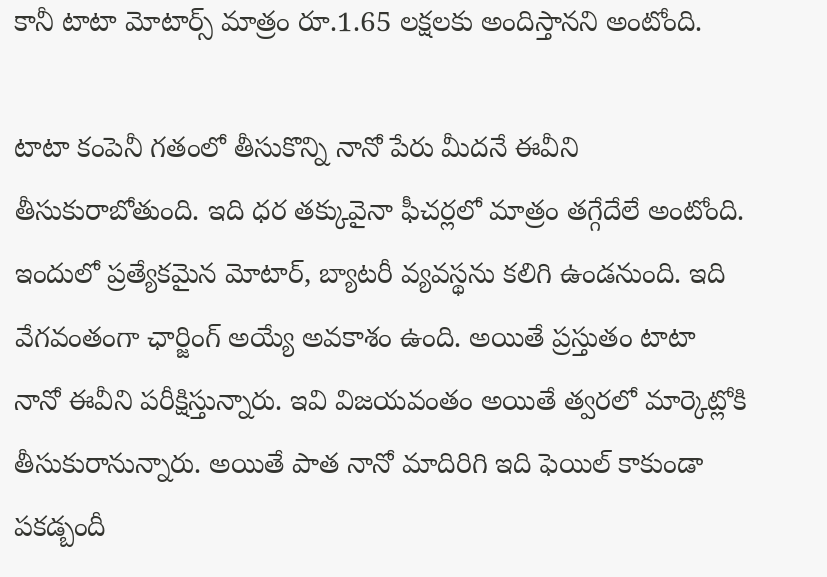కానీ టాటా మోటార్స్ మాత్రం రూ.1.65 లక్షలకు అందిస్తానని అంటోంది.

టాటా కంపెనీ గతంలో తీసుకొన్ని నానో పేరు మీదనే ఈవీని తీసుకురాబోతుంది. ఇది ధర తక్కువైనా ఫీచర్లలో మాత్రం తగ్గేదేలే అంటోంది. ఇందులో ప్రత్యేకమైన మోటార్, బ్యాటరీ వ్యవస్థను కలిగి ఉండనుంది. ఇది వేగవంతంగా ఛార్జింగ్ అయ్యే అవకాశం ఉంది. అయితే ప్రస్తుతం టాటా నానో ఈవీని పరీక్షిస్తున్నారు. ఇవి విజయవంతం అయితే త్వరలో మార్కెట్లోకి తీసుకురానున్నారు. అయితే పాత నానో మాదిరిగి ఇది ఫెయిల్ కాకుండా పకడ్బందీ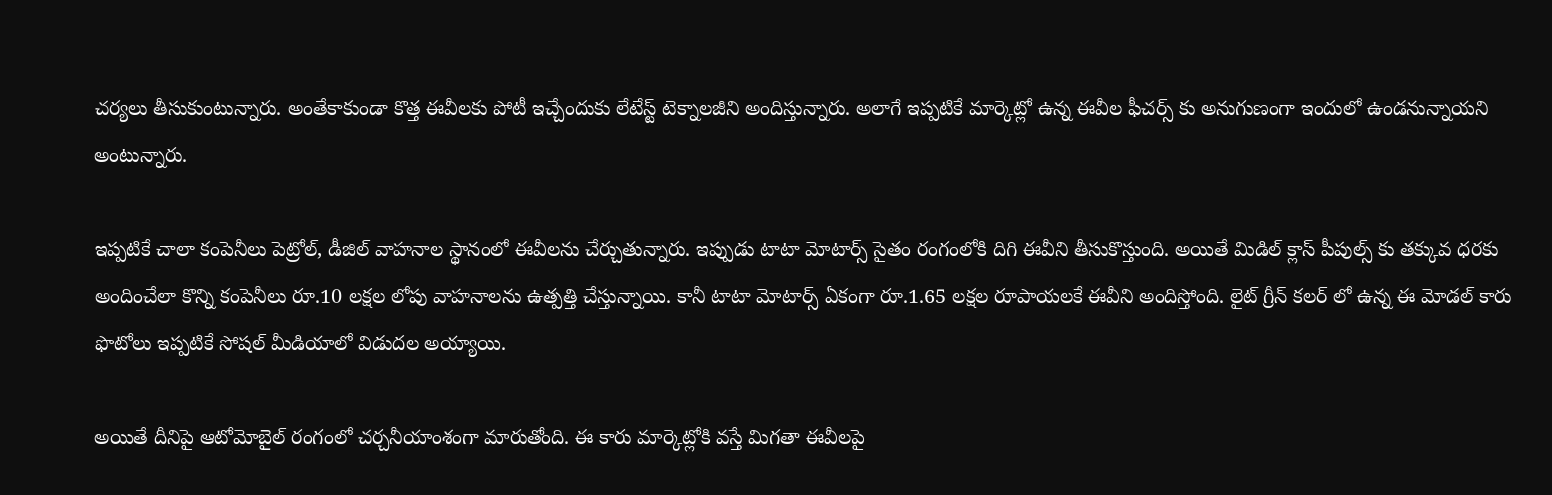చర్యలు తీసుకుంటున్నారు. అంతేకాకుండా కొత్త ఈవీలకు పోటీ ఇచ్చేందుకు లేటేస్ట్ టెక్నాలజీని అందిస్తున్నారు. అలాగే ఇప్పటికే మార్కెట్లో ఉన్న ఈవీల ఫీచర్స్ కు అనుగుణంగా ఇందులో ఉండనున్నాయని అంటున్నారు.

ఇప్పటికే చాలా కంపెనీలు పెట్రోల్, డీజిల్ వాహనాల స్థానంలో ఈవీలను చేర్చుతున్నారు. ఇప్పుడు టాటా మోటార్స్ సైతం రంగంలోకి దిగి ఈవీని తీసుకొస్తుంది. అయితే మిడిల్ క్లాస్ పీపుల్స్ కు తక్కువ ధరకు అందించేలా కొన్ని కంపెనీలు రూ.10 లక్షల లోపు వాహనాలను ఉత్పత్తి చేస్తున్నాయి. కానీ టాటా మోటార్స్ ఏకంగా రూ.1.65 లక్షల రూపాయలకే ఈవీని అందిస్తోంది. లైట్ గ్రీన్ కలర్ లో ఉన్న ఈ మోడల్ కారు ఫొటోలు ఇప్పటికే సోషల్ మీడియాలో విడుదల అయ్యాయి.

అయితే దీనిపై ఆటోమోబైల్ రంగంలో చర్చనీయాంశంగా మారుతోంది. ఈ కారు మార్కెట్లోకి వస్తే మిగతా ఈవీలపై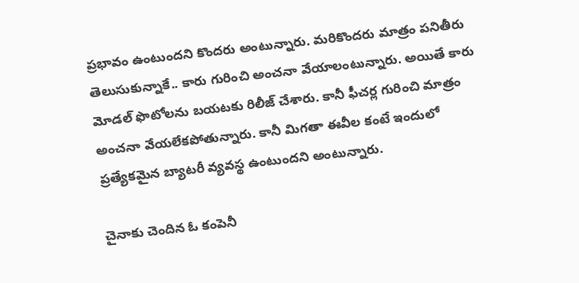ప్రభావం ఉంటుందని కొందరు అంటున్నారు. మరికొందరు మాత్రం పనితీరు తెలుసుకున్నాకే.. కారు గురించి అంచనా వేయాలంటున్నారు. అయితే కారు మోడల్ ఫొటోలను బయటకు రిలీజ్ చేశారు. కానీ ఫీచర్ల గురించి మాత్రం అంచనా వేయలేకపోతున్నారు. కానీ మిగతా ఈవీల కంటే ఇందులో ప్రత్యేకమైన బ్యాటరీ వ్యవస్థ ఉంటుందని అంటున్నారు.

చైనాకు చెందిన ఓ కంపెనీ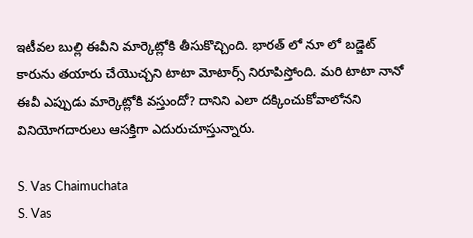ఇటీవల బుల్లి ఈవీని మార్కెట్లోకి తీసుకొచ్చింది. భారత్ లో నూ లో బడ్జెట్ కారును తయారు చేయొచ్చని టాటా మోటార్స్ నిరూపిస్తోంది. మరి టాటా నానో ఈవీ ఎప్పుడు మార్కెట్లోకి వస్తుందో? దానిని ఎలా దక్కించుకోవాలోనని వినియోగదారులు ఆసక్తిగా ఎదురుచూస్తున్నారు.

S. Vas Chaimuchata
S. Vas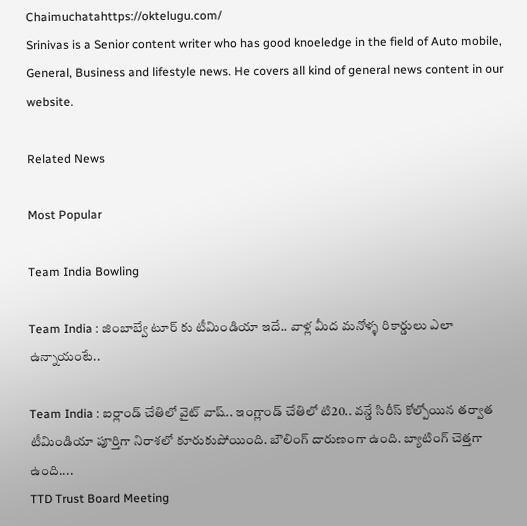Chaimuchatahttps://oktelugu.com/
Srinivas is a Senior content writer who has good knoeledge in the field of Auto mobile, General, Business and lifestyle news. He covers all kind of general news content in our website.

Related News

Most Popular

Team India Bowling

Team India : జింబాబ్వే టూర్ కు టీమిండియా ఇదే.. వాళ్ల మీద మనోళ్ళ రికార్డులు ఎలా ఉన్నాయంటే..

Team India : ఐర్లాండ్ చేతిలో వైట్ వాష్.. ఇంగ్లాండ్ చేతిలో టి20.. వన్డే సిరీస్ కోల్పోయిన తర్వాత టీమిండియా పూర్తిగా నిరాశలో కూరుకుపోయింది. బౌలింగ్ దారుణంగా ఉంది. బ్యాటింగ్ చెత్తగా ఉంది....
TTD Trust Board Meeting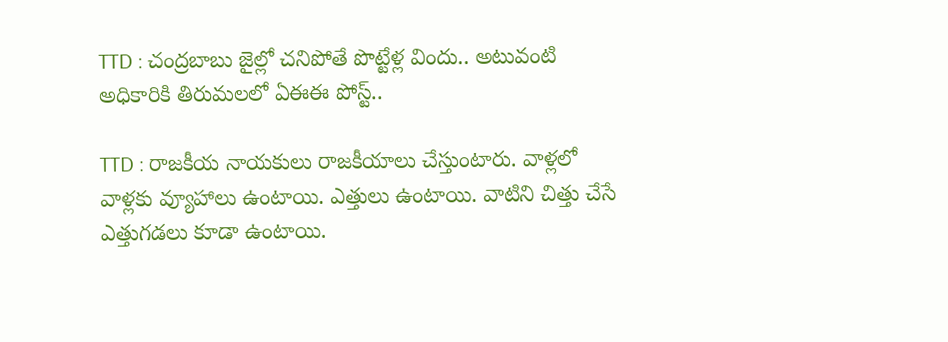TTD : చంద్రబాబు జైల్లో చనిపోతే పొట్టేళ్ల విందు.. అటువంటి అధికారికి తిరుమలలో ఏఈఈ పోస్ట్..

TTD : రాజకీయ నాయకులు రాజకీయాలు చేస్తుంటారు. వాళ్లలో వాళ్లకు వ్యూహాలు ఉంటాయి. ఎత్తులు ఉంటాయి. వాటిని చిత్తు చేసే ఎత్తుగడలు కూడా ఉంటాయి.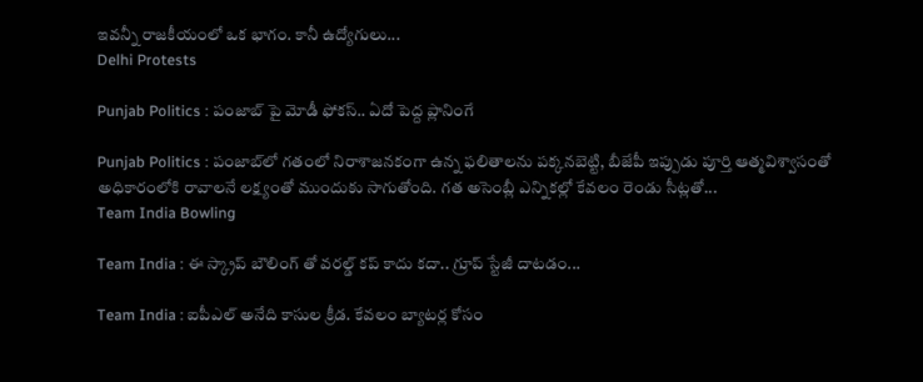ఇవన్నీ రాజకీయంలో ఒక భాగం. కానీ ఉద్యోగులు...
Delhi Protests

Punjab Politics : పంజాబ్ పై మోడీ ఫోకస్.. ఏదో పెద్ద ప్లానింగే

Punjab Politics : పంజాబ్‌లో గతంలో నిరాశాజనకంగా ఉన్న ఫలితాలను పక్కనబెట్టి, బీజేపీ ఇప్పుడు పూర్తి ఆత్మవిశ్వాసంతో అధికారంలోకి రావాలనే లక్ష్యంతో ముందుకు సాగుతోంది. గత అసెంబ్లీ ఎన్నికల్లో కేవలం రెండు సీట్లతో...
Team India Bowling

Team India : ఈ స్క్రాప్ బౌలింగ్ తో వరల్డ్ కప్ కాదు కదా.. గ్రూప్ స్టేజీ దాటడం...

Team India : ఐపీఎల్ అనేది కాసుల క్రీడ. కేవలం బ్యాటర్ల కోసం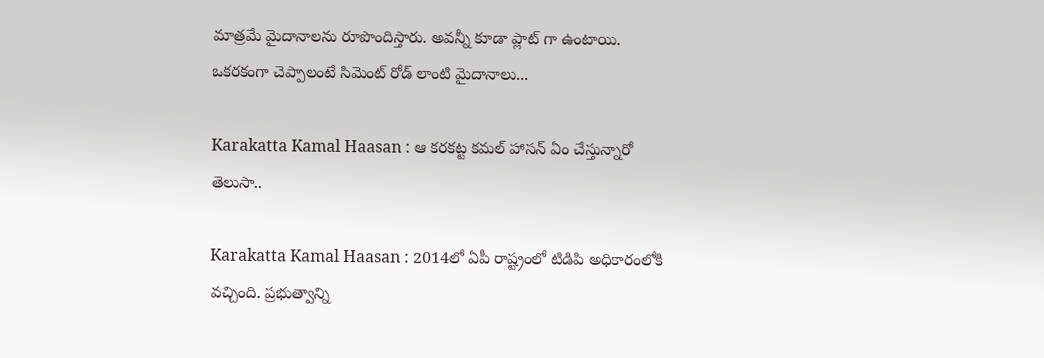మాత్రమే మైదానాలను రూపొందిస్తారు. అవన్నీ కూడా ప్లాట్ గా ఉంటాయి. ఒకరకంగా చెప్పాలంటే సిమెంట్ రోడ్ లాంటి మైదానాలు...

Karakatta Kamal Haasan : ఆ కరకట్ట కమల్ హాసన్ ఏం చేస్తున్నారో తెలుసా..

Karakatta Kamal Haasan : 2014లో ఏపీ రాష్ట్రంలో టిడిపి అధికారంలోకి వచ్చింది. ప్రభుత్వాన్ని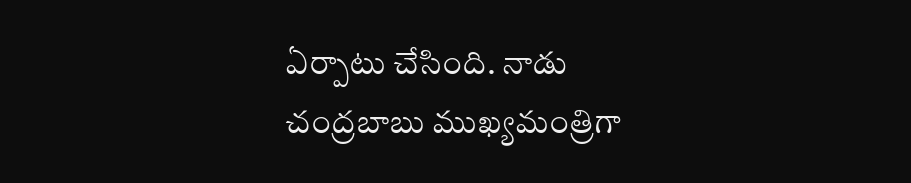ఏర్పాటు చేసింది. నాడు చంద్రబాబు ముఖ్యమంత్రిగా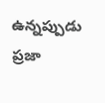ఉన్నప్పుడు ప్రజా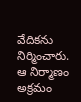వేదికను నిర్మించారు. ఆ నిర్మాణం అక్రమం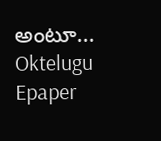అంటూ...
Oktelugu Epaper